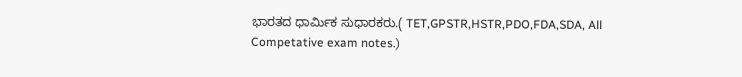ಭಾರತದ ಧಾರ್ಮಿಕ ಸುಧಾರಕರು.( TET,GPSTR,HSTR,PDO,FDA,SDA, All Competative exam notes.)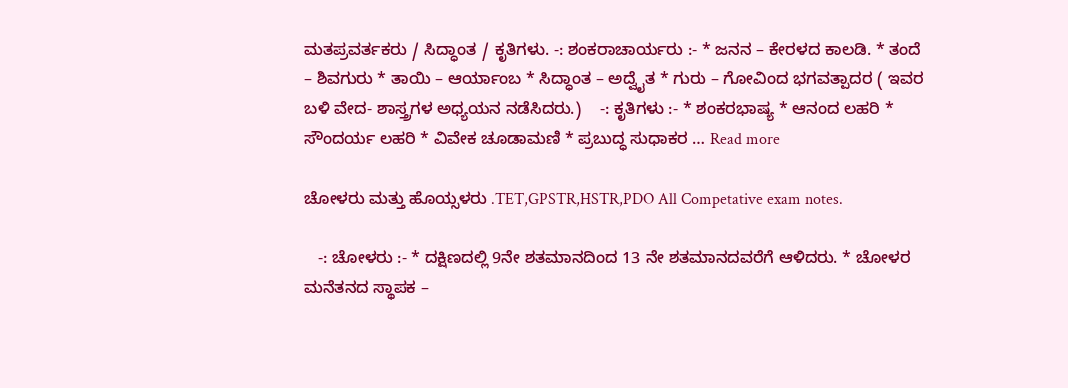ಮತಪ್ರವರ್ತಕರು / ಸಿದ್ಧಾಂತ / ಕೃತಿಗಳು. -: ಶಂಕರಾಚಾರ್ಯರು :- * ಜನನ – ಕೇರಳದ ಕಾಲಡಿ. * ತಂದೆ – ಶಿವಗುರು * ತಾಯಿ – ಆರ್ಯಾಂಬ * ಸಿದ್ಧಾಂತ – ಅದ್ವೈತ * ಗುರು – ಗೋವಿಂದ ಭಗವತ್ಪಾದರ ( ಇವರ ಬಳಿ ವೇದ- ಶಾಸ್ತ್ರಗಳ ಅಧ್ಯಯನ ನಡೆಸಿದರು.)    -: ಕೃತಿಗಳು :- * ಶಂಕರಭಾಷ್ಯ * ಆನಂದ ಲಹರಿ * ಸೌಂದರ್ಯ ಲಹರಿ * ವಿವೇಕ ಚೂಡಾಮಣಿ * ಪ್ರಬುದ್ಧ ಸುಧಾಕರ … Read more

ಚೋಳರು ಮತ್ತು ಹೊಯ್ಸಳರು .TET,GPSTR,HSTR,PDO All Competative exam notes.

   -: ಚೋಳರು :- * ದಕ್ಷಿಣದಲ್ಲಿ 9ನೇ ಶತಮಾನದಿಂದ 13 ನೇ ಶತಮಾನದವರೆಗೆ ಆಳಿದರು. * ಚೋಳರ ಮನೆತನದ ಸ್ಥಾಪಕ –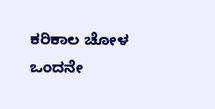ಕರಿಕಾಲ ಚೋಳ ಒಂದನೇ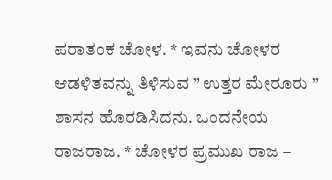ಪರಾತಂಕ ಚೋಳ. * ಇವನು ಚೋಳರ ಆಡಳಿತವನ್ನು ತಿಳಿಸುವ ” ಉತ್ತರ ಮೇರೂರು ” ಶಾಸನ ಹೊರಡಿಸಿದನು. ಒಂದನೇಯ ರಾಜರಾಜ. * ಚೋಳರ ಪ್ರಮುಖ ರಾಜ –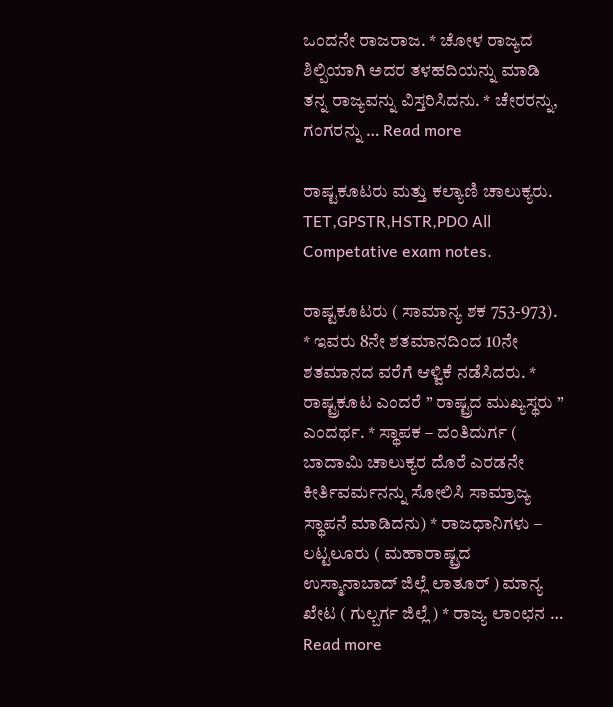ಒಂದನೇ ರಾಜರಾಜ. * ಚೋಳ ರಾಜ್ಯದ ಶಿಲ್ಪಿಯಾಗಿ ಅದರ ತಳಹದಿಯನ್ನು ಮಾಡಿ ತನ್ನ ರಾಜ್ಯವನ್ನು ವಿಸ್ತರಿಸಿದನು. * ಚೇರರನ್ನು, ಗಂಗರನ್ನು … Read more

ರಾಷ್ಟಕೂಟರು ಮತ್ತು ಕಲ್ಯಾಣಿ ಚಾಲುಕ್ಯರು. TET,GPSTR,HSTR,PDO All Competative exam notes.

ರಾಷ್ಟಕೂಟರು ( ಸಾಮಾನ್ಯ ಶಕ 753-973). * ಇವರು 8ನೇ ಶತಮಾನದಿಂದ 10ನೇ ಶತಮಾನದ ವರೆಗೆ ಆಳ್ವಿಕೆ ನಡೆಸಿದರು. * ರಾಷ್ಟ್ರಕೂಟ ಎಂದರೆ ” ರಾಷ್ಟ್ರದ ಮುಖ್ಯಸ್ಥರು ” ಎಂದರ್ಥ. * ಸ್ಥಾಪಕ – ದಂತಿದುರ್ಗ ( ಬಾದಾಮಿ ಚಾಲುಕ್ಯರ ದೊರೆ ಎರಡನೇ ಕೀರ್ತಿವರ್ಮನನ್ನು ಸೋಲಿಸಿ ಸಾಮ್ರಾಜ್ಯ ಸ್ಥಾಪನೆ ಮಾಡಿದನು) * ರಾಜಧಾನಿಗಳು – ಲಟ್ಟಲೂರು ( ಮಹಾರಾಷ್ಟ್ರದ ಉಸ್ಮಾನಾಬಾದ್ ಜಿಲ್ಲೆ ಲಾತೂರ್ ) ಮಾನ್ಯ ಖೇಟ ( ಗುಲ್ಬರ್ಗ ಜಿಲ್ಲೆ ) * ರಾಜ್ಯ ಲಾಂಛನ … Read more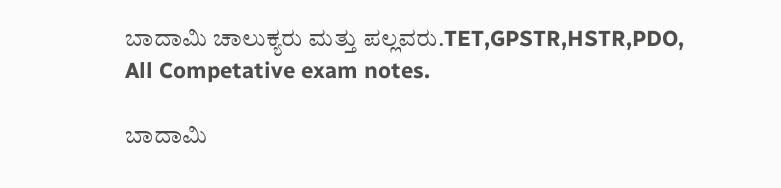ಬಾದಾಮಿ ಚಾಲುಕ್ಯರು ಮತ್ತು ಪಲ್ಲವರು.TET,GPSTR,HSTR,PDO, All Competative exam notes.

ಬಾದಾಮಿ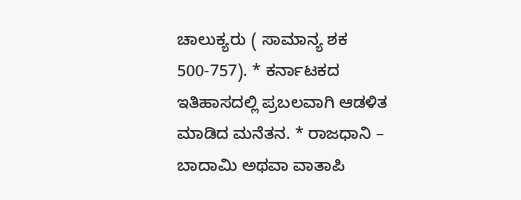ಚಾಲುಕ್ಯರು ( ಸಾಮಾನ್ಯ ಶಕ 500-757). * ಕರ್ನಾಟಕದ ಇತಿಹಾಸದಲ್ಲಿ ಪ್ರಬಲವಾಗಿ ಆಡಳಿತ ಮಾಡಿದ ಮನೆತನ. * ರಾಜಧಾನಿ – ಬಾದಾಮಿ ಅಥವಾ ವಾತಾಪಿ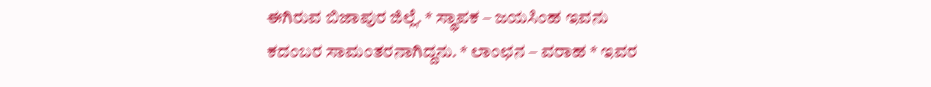ಈಗಿರುವ ಬಿಜಾಪುರ ಜಿಲ್ಲೆ. * ಸ್ಥಾಪಕ – ಜಯಸಿಂಹ ಇವನು ಕದಂಬರ ಸಾಮಂತರನಾಗಿದ್ದನು. * ಲಾಂಛನ – ವರಾಹ * ಇವರ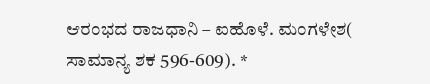ಆರಂಭದ ರಾಜಧಾನಿ – ಐಹೊಳೆ. ಮಂಗಳೇಶ( ಸಾಮಾನ್ಯ ಶಕ 596-609). *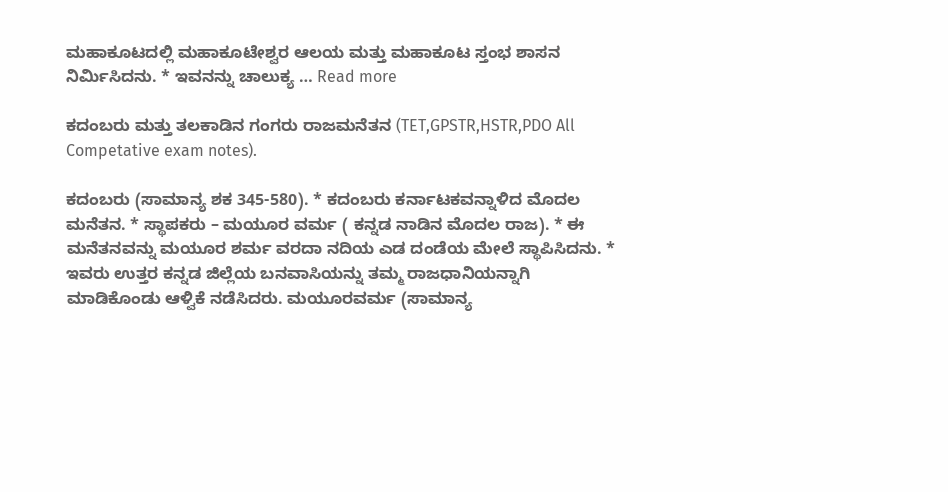ಮಹಾಕೂಟದಲ್ಲಿ ಮಹಾಕೂಟೇಶ್ವರ ಆಲಯ ಮತ್ತು ಮಹಾಕೂಟ ಸ್ತಂಭ ಶಾಸನ ನಿರ್ಮಿಸಿದನು. * ಇವನನ್ನು ಚಾಲುಕ್ಯ … Read more

ಕದಂಬರು ಮತ್ತು ತಲಕಾಡಿನ ಗಂಗರು ರಾಜಮನೆತನ (TET,GPSTR,HSTR,PDO All Competative exam notes).

ಕದಂಬರು (ಸಾಮಾನ್ಯ ಶಕ 345-580). * ಕದಂಬರು ಕರ್ನಾಟಕವನ್ನಾಳಿದ ಮೊದಲ ಮನೆತನ. * ಸ್ಥಾಪಕರು – ಮಯೂರ ವರ್ಮ ( ಕನ್ನಡ ನಾಡಿನ ಮೊದಲ ರಾಜ). * ಈ ಮನೆತನವನ್ನು ಮಯೂರ ಶರ್ಮ ವರದಾ ನದಿಯ ಎಡ ದಂಡೆಯ ಮೇಲೆ ಸ್ಥಾಪಿಸಿದನು. * ಇವರು ಉತ್ತರ ಕನ್ನಡ ಜಿಲ್ಲೆಯ ಬನವಾಸಿಯನ್ನು ತಮ್ಮ ರಾಜಧಾನಿಯನ್ನಾಗಿ ಮಾಡಿಕೊಂಡು ಆಳ್ವಿಕೆ ನಡೆಸಿದರು. ಮಯೂರವರ್ಮ (ಸಾಮಾನ್ಯ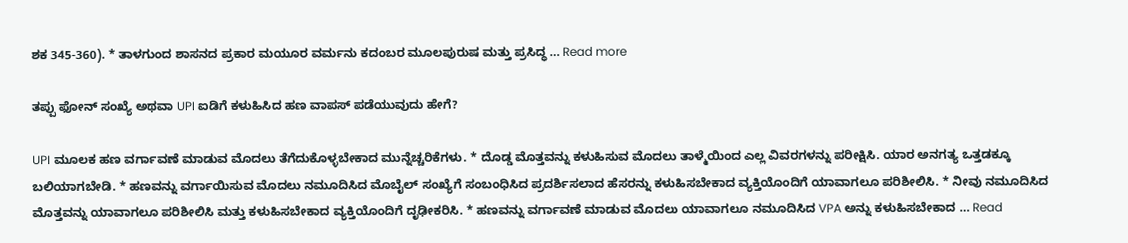ಶಕ 345-360). * ತಾಳಗುಂದ ಶಾಸನದ ಪ್ರಕಾರ ಮಯೂರ ವರ್ಮನು ಕದಂಬರ ಮೂಲಪುರುಷ ಮತ್ತು ಪ್ರಸಿದ್ಧ … Read more

ತಪ್ಪು ಫೋನ್ ಸಂಖ್ಯೆ ಅಥವಾ UPI ಐಡಿಗೆ ಕಳುಹಿಸಿದ ಹಣ ವಾಪಸ್ ಪಡೆಯುವುದು ಹೇಗೆ?

UPI ಮೂಲಕ ಹಣ ವರ್ಗಾವಣೆ ಮಾಡುವ ಮೊದಲು ತೆಗೆದುಕೊಳ್ಳಬೇಕಾದ ಮುನ್ನೆಚ್ಚರಿಕೆಗಳು. * ದೊಡ್ಡ ಮೊತ್ತವನ್ನು ಕಳುಹಿಸುವ ಮೊದಲು ತಾಳ್ಮೆಯಿಂದ ಎಲ್ಲ ವಿವರಗಳನ್ನು ಪರೀಕ್ಷಿಸಿ. ಯಾರ ಅನಗತ್ಯ ಒತ್ತಡಕ್ಕೂ ಬಲಿಯಾಗಬೇಡಿ. * ಹಣವನ್ನು ವರ್ಗಾಯಿಸುವ ಮೊದಲು ನಮೂದಿಸಿದ ಮೊಬೈಲ್ ಸಂಖ್ಯೆಗೆ ಸಂಬಂಧಿಸಿದ ಪ್ರದರ್ಶಿಸಲಾದ ಹೆಸರನ್ನು ಕಳುಹಿಸಬೇಕಾದ ವ್ಯಕ್ತಿಯೊಂದಿಗೆ ಯಾವಾಗಲೂ ಪರಿಶೀಲಿಸಿ. * ನೀವು ನಮೂದಿಸಿದ ಮೊತ್ತವನ್ನು ಯಾವಾಗಲೂ ಪರಿಶೀಲಿಸಿ ಮತ್ತು ಕಳುಹಿಸಬೇಕಾದ ವ್ಯಕ್ತಿಯೊಂದಿಗೆ ದೃಢೀಕರಿಸಿ. * ಹಣವನ್ನು ವರ್ಗಾವಣೆ ಮಾಡುವ ಮೊದಲು ಯಾವಾಗಲೂ ನಮೂದಿಸಿದ VPA ಅನ್ನು ಕಳುಹಿಸಬೇಕಾದ … Read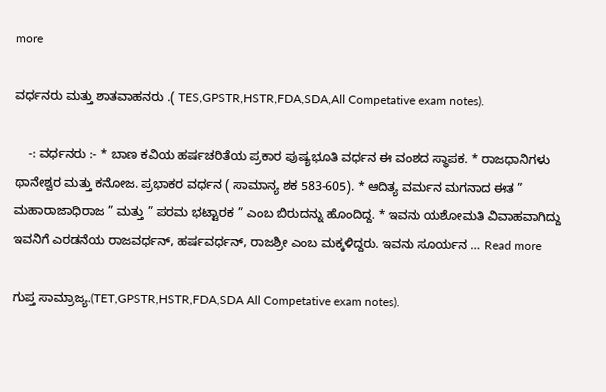more

ವರ್ಧನರು ಮತ್ತು ಶಾತವಾಹನರು .( TES,GPSTR,HSTR,FDA,SDA,All Competative exam notes).

    -: ವರ್ಧನರು :- * ಬಾಣ ಕವಿಯ ಹರ್ಷಚರಿತೆಯ ಪ್ರಕಾರ ಪುಷ್ಯಭೂತಿ ವರ್ಧನ ಈ ವಂಶದ ಸ್ಥಾಪಕ. * ರಾಜಧಾನಿಗಳು ಥಾನೇಶ್ವರ ಮತ್ತು ಕನೋಜ. ಪ್ರಭಾಕರ ವರ್ಧನ ( ಸಾಮಾನ್ಯ ಶಕ 583-605). * ಆದಿತ್ಯ ವರ್ಮನ ಮಗನಾದ ಈತ ” ಮಹಾರಾಜಾಧಿರಾಜ ” ಮತ್ತು ” ಪರಮ ಭಟ್ಟಾರಕ ” ಎಂಬ ಬಿರುದನ್ನು ಹೊಂದಿದ್ದ. * ಇವನು ಯಶೋಮತಿ ವಿವಾಹವಾಗಿದ್ದು ಇವನಿಗೆ ಎರಡನೆಯ ರಾಜವರ್ಧನ್, ಹರ್ಷವರ್ಧನ್, ರಾಜಶ್ರೀ ಎಂಬ ಮಕ್ಕಳಿದ್ದರು. ಇವನು ಸೂರ್ಯನ … Read more

ಗುಪ್ತ ಸಾಮ್ರಾಜ್ಯ.(TET,GPSTR,HSTR,FDA,SDA All Competative exam notes).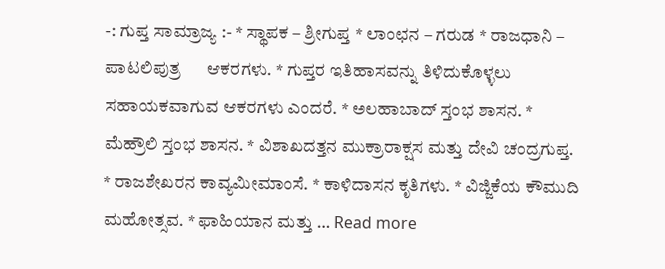-: ಗುಪ್ತ ಸಾಮ್ರಾಜ್ಯ :- * ಸ್ಥಾಪಕ – ಶ್ರೀಗುಪ್ತ * ಲಾಂಛನ – ಗರುಡ * ರಾಜಧಾನಿ – ಪಾಟಲಿಪುತ್ರ      ಆಕರಗಳು. * ಗುಪ್ತರ ಇತಿಹಾಸವನ್ನು ತಿಳಿದುಕೊಳ್ಳಲು ಸಹಾಯಕವಾಗುವ ಆಕರಗಳು ಎಂದರೆ. * ಅಲಹಾಬಾದ್ ಸ್ತಂಭ ಶಾಸನ. * ಮೆಹ್ರೌಲಿ ಸ್ತಂಭ ಶಾಸನ. * ವಿಶಾಖದತ್ತನ ಮುಕ್ರಾರಾಕ್ಷಸ ಮತ್ತು ದೇವಿ ಚಂದ್ರಗುಪ್ತ. * ರಾಜಶೇಖರನ ಕಾವ್ಯಮೀಮಾಂಸೆ. * ಕಾಳಿದಾಸನ ಕೃತಿಗಳು. * ವಿಜ್ಜಿಕೆಯ ಕೌಮುದಿ ಮಹೋತ್ಸವ. * ಫಾಹಿಯಾನ ಮತ್ತು … Read more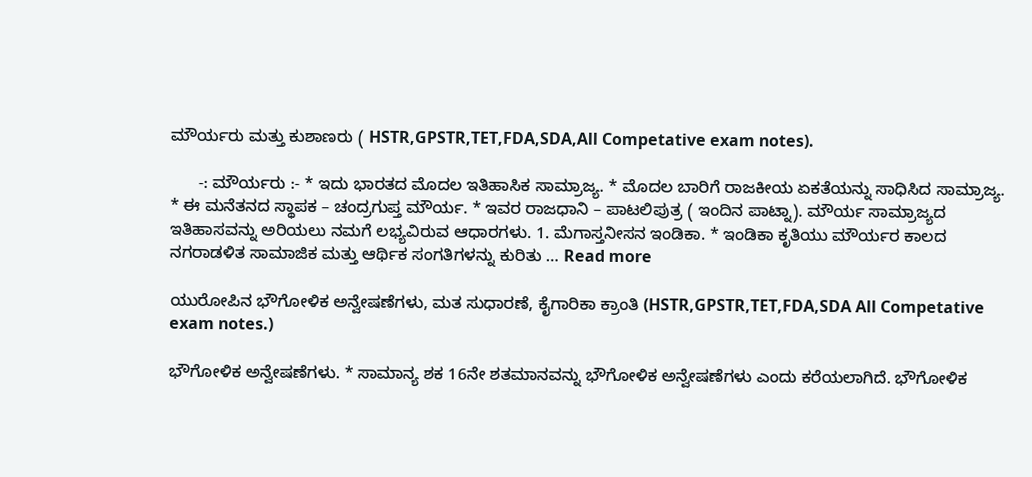ಮೌರ್ಯರು ಮತ್ತು ಕುಶಾಣರು ( HSTR,GPSTR,TET,FDA,SDA,All Competative exam notes).

      -: ಮೌರ್ಯರು :- * ಇದು ಭಾರತದ ಮೊದಲ ಇತಿಹಾಸಿಕ ಸಾಮ್ರಾಜ್ಯ. * ಮೊದಲ ಬಾರಿಗೆ ರಾಜಕೀಯ ಏಕತೆಯನ್ನು ಸಾಧಿಸಿದ ಸಾಮ್ರಾಜ್ಯ. * ಈ ಮನೆತನದ ಸ್ಥಾಪಕ – ಚಂದ್ರಗುಪ್ತ ಮೌರ್ಯ. * ಇವರ ರಾಜಧಾನಿ – ಪಾಟಲಿಪುತ್ರ ( ಇಂದಿನ ಪಾಟ್ನಾ). ಮೌರ್ಯ ಸಾಮ್ರಾಜ್ಯದ ಇತಿಹಾಸವನ್ನು ಅರಿಯಲು ನಮಗೆ ಲಭ್ಯವಿರುವ ಆಧಾರಗಳು. 1. ಮೆಗಾಸ್ತನೀಸನ ಇಂಡಿಕಾ. * ಇಂಡಿಕಾ ಕೃತಿಯು ಮೌರ್ಯರ ಕಾಲದ ನಗರಾಡಳಿತ ಸಾಮಾಜಿಕ ಮತ್ತು ಆರ್ಥಿಕ ಸಂಗತಿಗಳನ್ನು ಕುರಿತು … Read more

ಯುರೋಪಿನ ಭೌಗೋಳಿಕ ಅನ್ವೇಷಣೆಗಳು, ಮತ ಸುಧಾರಣೆ, ಕೈಗಾರಿಕಾ ಕ್ರಾಂತಿ (HSTR,GPSTR,TET,FDA,SDA All Competative exam notes.)

ಭೌಗೋಳಿಕ ಅನ್ವೇಷಣೆಗಳು. * ಸಾಮಾನ್ಯ ಶಕ 16ನೇ ಶತಮಾನವನ್ನು ಭೌಗೋಳಿಕ ಅನ್ವೇಷಣೆಗಳು ಎಂದು ಕರೆಯಲಾಗಿದೆ. ಭೌಗೋಳಿಕ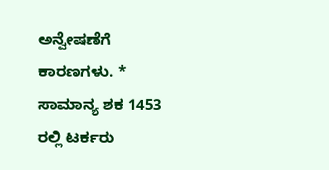ಅನ್ವೇಷಣೆಗೆ ಕಾರಣಗಳು. * ಸಾಮಾನ್ಯ ಶಕ 1453  ರಲ್ಲಿ ಟರ್ಕರು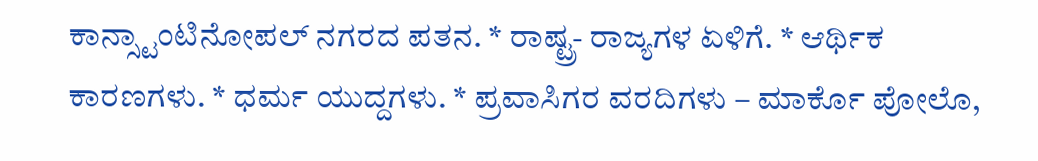ಕಾನ್ಸ್ಟಾಂಟಿನೋಪಲ್ ನಗರದ ಪತನ. * ರಾಷ್ಟ್ರ- ರಾಜ್ಯಗಳ ಏಳಿಗೆ. * ಆರ್ಥಿಕ ಕಾರಣಗಳು. * ಧರ್ಮ ಯುದ್ದಗಳು. * ಪ್ರವಾಸಿಗರ ವರದಿಗಳು – ಮಾರ್ಕೊ ಪೋಲೊ,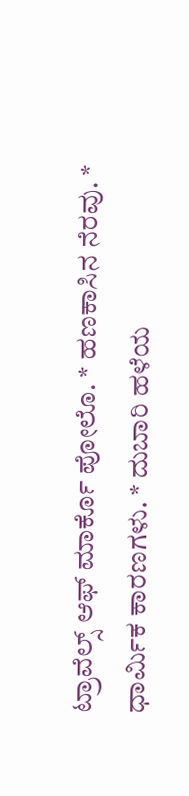ಟ್ರಾವೆಲ್ಸ್ ಆಫ್ ಮಾರ್ಕೊ ಪೋಲೊ. * ಹಣಕಾಸಿನ ನೆರವು. * ಧಾರ್ಮಿಕ ಕಾರಣಗಳು. * ದುಬಾರಿ ಹಳೆಯ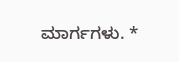ಮಾರ್ಗಗಳು. *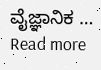ವೈಜ್ಞಾನಿಕ … Read more